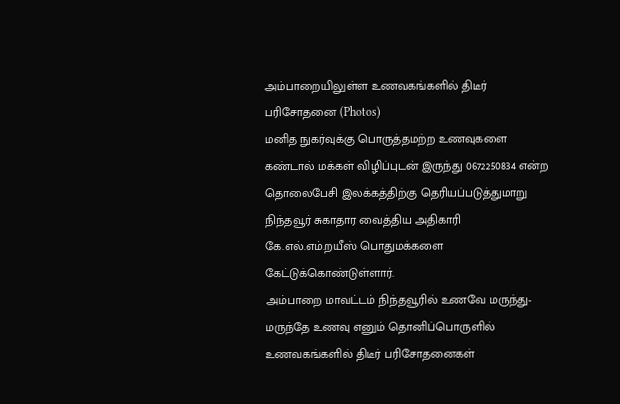அம்பாறையிலுள்ள உணவகங்களில் திடீர் பரிசோதனை (Photos)
மனித நுகர்வுக்கு பொருத்தமற்ற உணவுகளை கண்டால் மக்கள் விழிப்புடன் இருந்து 0672250834 என்ற தொலைபேசி இலக்கத்திற்கு தெரியப்படுத்துமாறு நிந்தவூர் சுகாதார வைத்திய அதிகாரி கே.எல்.எம்.றயீஸ் பொதுமக்களை கேட்டுக்கொண்டுள்ளார்.
அம்பாறை மாவட்டம் நிந்தவூரில் உணவே மருந்து- மருந்தே உணவு எனும் தொனிப்பொருளில் உணவகங்களில் திடீர் பரிசோதனைகள்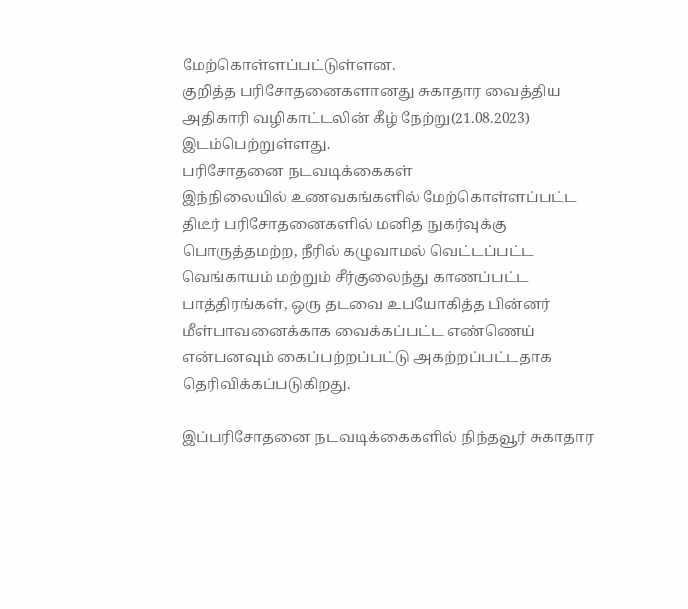மேற்கொள்ளப்பட்டுள்ளன.
குறித்த பரிசோதனைகளானது சுகாதார வைத்திய அதிகாரி வழிகாட்டலின் கீழ் நேற்று(21.08.2023) இடம்பெற்றுள்ளது.
பரிசோதனை நடவடிக்கைகள்
இந்நிலையில் உணவகங்களில் மேற்கொள்ளப்பட்ட திடீர் பரிசோதனைகளில் மனித நுகர்வுக்கு பொருத்தமற்ற, நீரில் கழுவாமல் வெட்டப்பட்ட வெங்காயம் மற்றும் சீர்குலைந்து காணப்பட்ட பாத்திரங்கள், ஒரு தடவை உபயோகித்த பின்னர் மீள்பாவனைக்காக வைக்கப்பட்ட எண்ணெய் என்பனவும் கைப்பற்றப்பட்டு அகற்றப்பட்டதாக தெரிவிக்கப்படுகிறது.

இப்பரிசோதனை நடவடிக்கைகளில் நிந்தவூர் சுகாதார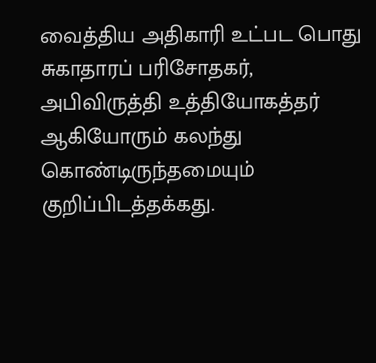வைத்திய அதிகாரி உட்பட பொது சுகாதாரப் பரிசோதகர், அபிவிருத்தி உத்தியோகத்தர் ஆகியோரும் கலந்து கொண்டிருந்தமையும் குறிப்பிடத்தக்கது.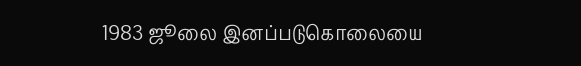1983 ஜூலை இனப்படுகொலையை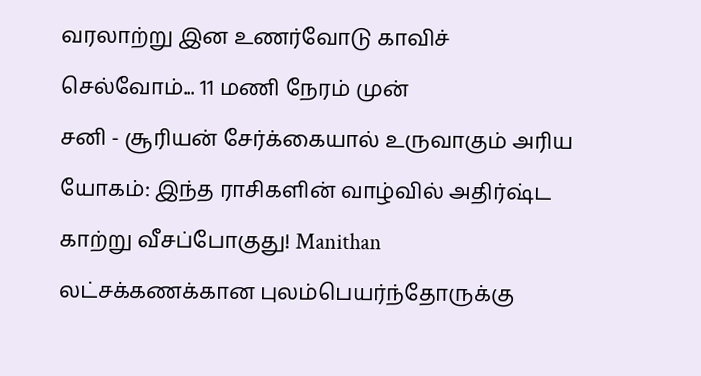வரலாற்று இன உணர்வோடு காவிச் செல்வோம்... 11 மணி நேரம் முன்
சனி - சூரியன் சேர்க்கையால் உருவாகும் அரிய யோகம்: இந்த ராசிகளின் வாழ்வில் அதிர்ஷ்ட காற்று வீசப்போகுது! Manithan
லட்சக்கணக்கான புலம்பெயர்ந்தோருக்கு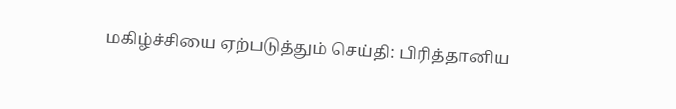மகிழ்ச்சியை ஏற்படுத்தும் செய்தி: பிரித்தானிய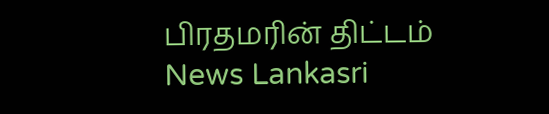பிரதமரின் திட்டம் News Lankasri